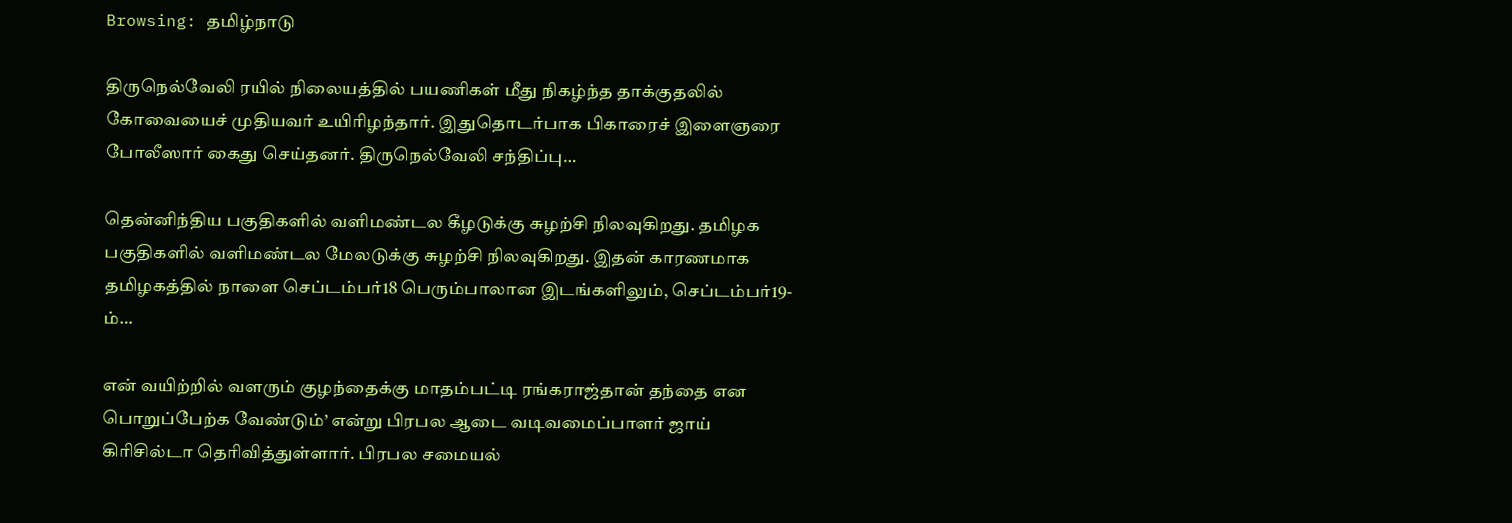Browsing: தமிழ்நாடு

திருநெல்வேலி ரயில் நிலையத்தில் பயணிகள் மீது நிகழ்ந்த தாக்குதலில் கோவையைச் முதியவர் உயிரிழந்தார். இதுதொடர்பாக பிகாரைச் இளைஞரை போலீஸார் கைது செய்தனர். திருநெல்வேலி சந்திப்பு…

தென்னிந்திய பகுதிகளில் வளிமண்டல கீழடுக்கு சுழற்சி நிலவுகிறது. தமிழக பகுதிகளில் வளிமண்டல மேலடுக்கு சுழற்சி நிலவுகிறது. இதன் காரணமாக தமிழகத்தில் நாளை செப்டம்பர்18 பெரும்பாலான இடங்களிலும், செப்டம்பர்19-ம்…

என் வயிற்றில் வளரும் குழந்தைக்கு மாதம்பட்டி ரங்கராஜ்தான் தந்தை என பொறுப்பேற்க வேண்டும்’ என்று பிரபல ஆடை வடிவமைப்பாளர் ஜாய் கிரிசில்டா தெரிவித்துள்ளார். பிரபல சமையல்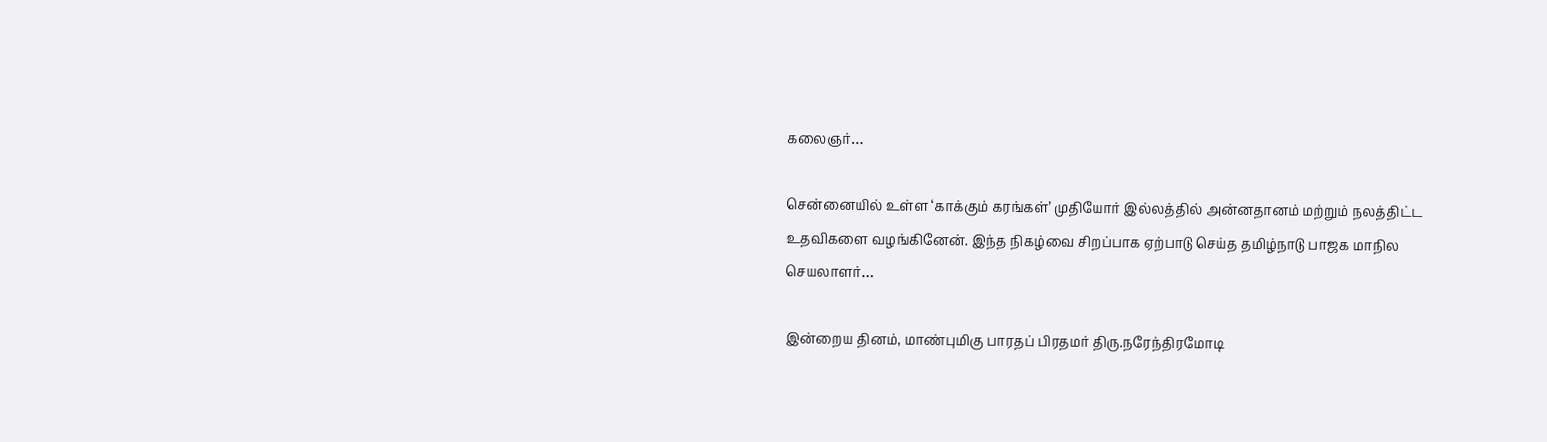கலைஞர்…

சென்னையில் உள்ள ‘காக்கும் கரங்கள்’ முதியோர் இல்லத்தில் அன்னதானம் மற்றும் நலத்திட்ட உதவிகளை வழங்கினேன். இந்த நிகழ்வை சிறப்பாக ஏற்பாடு செய்த தமிழ்நாடு பாஜக மாநில செயலாளர்…

இன்றைய தினம், மாண்புமிகு பாரதப் பிரதமர் திரு.நரேந்திரமோடி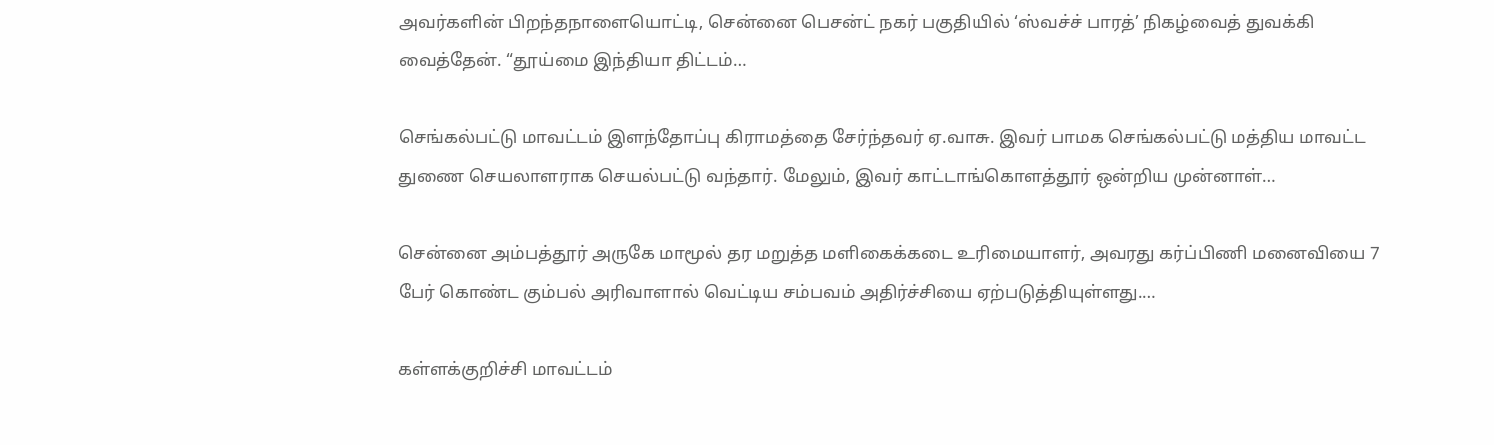அவர்களின் பிறந்தநாளையொட்டி, சென்னை பெசன்ட் நகர் பகுதியில் ‘ஸ்வச்ச் பாரத்’ நிகழ்வைத் துவக்கி வைத்தேன். “தூய்மை இந்தியா திட்டம்…

செங்கல்பட்டு மாவட்டம் இளந்தோப்பு கிராமத்தை சேர்ந்தவர் ஏ.வாசு. இவர் பாமக செங்கல்பட்டு மத்திய மாவட்ட துணை செயலாளராக செயல்பட்டு வந்தார். மேலும், இவர் காட்டாங்கொளத்தூர் ஒன்றிய முன்னாள்…

சென்னை அம்பத்தூர் அருகே மாமூல் தர மறுத்த மளிகைக்கடை உரிமையாளர், அவரது கர்ப்பிணி மனைவியை 7 பேர் கொண்ட கும்பல் அரிவாளால் வெட்டிய சம்பவம் அதிர்ச்சியை ஏற்படுத்தியுள்ளது.…

கள்ளக்குறிச்சி மாவட்டம்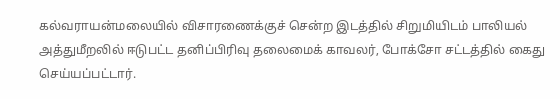கல்வராயன்மலையில் விசாரணைக்குச் சென்ற இடத்தில் சிறுமியிடம் பாலியல் அத்துமீறலில் ஈடுபட்ட தனிப்பிரிவு தலைமைக் காவலர், போக்சோ சட்டத்தில் கைது செய்யப்பட்டார்.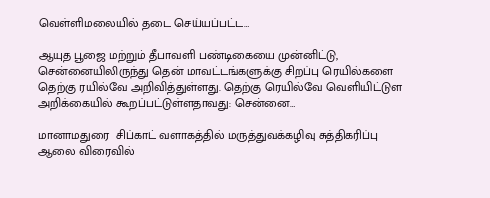வெள்ளிமலையில் தடை செய்யப்பட்ட…

ஆயுத பூஜை மற்றும் தீபாவளி பண்டிகையை முன்னிட்டு, சென்னையிலிருந்து தென் மாவட்டங்களுக்கு சிறப்பு ரெயில்களை தெற்கு ரயில்வே அறிவித்துள்ளது. தெற்கு ரெயில்வே வெளியிட்டுள அறிக்கையில் கூறப்பட்டுள்ளதாவது: சென்னை…

மானாமதுரை  சிப்காட் வளாகத்தில் மருத்துவக்கழிவு சுத்திகரிப்பு ஆலை விரைவில்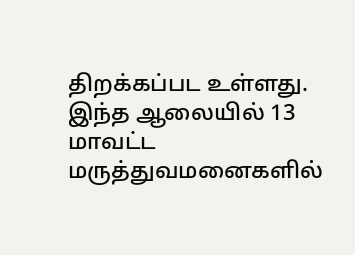திறக்கப்பட உள்ளது. இந்த ஆலையில் 13 மாவட்ட மருத்துவமனைகளில்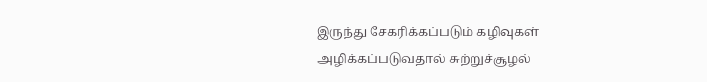இருந்து சேகரிக்கப்படும் கழிவுகள் அழிக்கப்படுவதால் சுற்றுச்சூழல்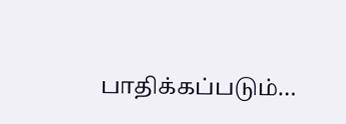பாதிக்கப்படும்…